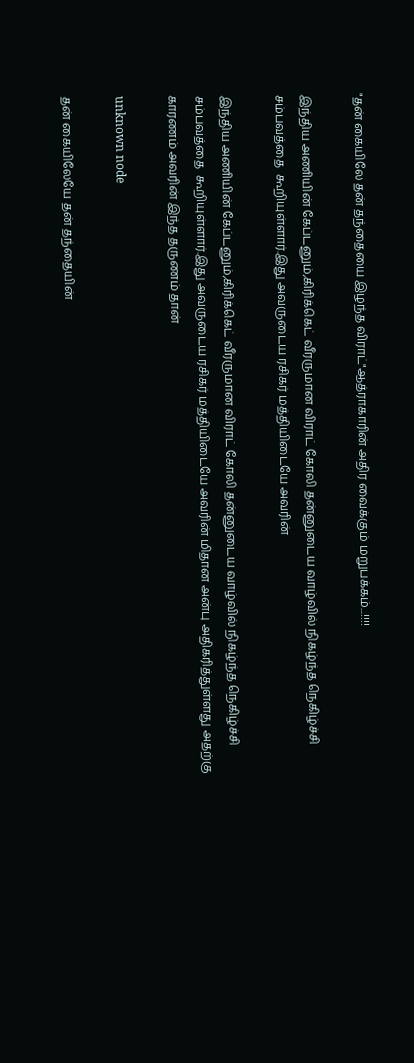"தன் கையிலே தன் தந்தையை இழந்த விராட்"ஆத்ராகாரின் அதிர வைக்கும் மறுபக்கம்...!!!!

இந்திய அணியின் கேப்டனும்,கிரிக்கெட் வீரருமான விராட் கோலி தன்னுடைய வாழ்வில் நிகழ்ந்த நெகிழ்ச்சி சம்பவத்தை  கூறியுள்ளார்.இது அவருடைய ரசிகர் மத்தியிடையே அவரின்

இந்திய அணியின் கேப்டனும்,கிரிக்கெட் வீரருமான விராட் கோலி தன்னுடைய வாழ்வில் நிகழ்ந்த நெகிழ்ச்சி சம்பவத்தை  கூறியுள்ளார்.இது அவருடைய ரசிகர் மத்தியிடையே அவரின் மிதான அன்பு அதிகரித்துள்ளது அதற்கு காரணம் அவரின் இந்த தருணம் தான்

unknown node

தன் கையிலேயே தன் தந்தையின்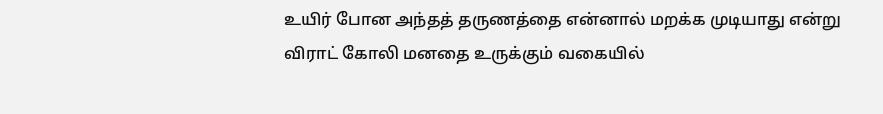உயிர் போன அந்தத் தருணத்தை என்னால் மறக்க முடியாது என்று விராட் கோலி மனதை உருக்கும் வகையில்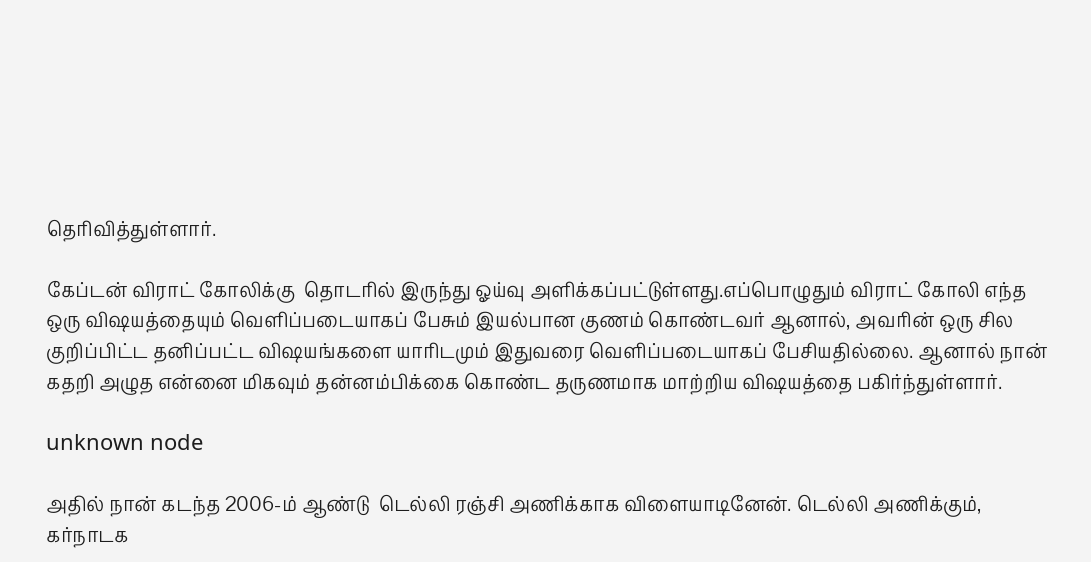தெரிவித்துள்ளார்.

கேப்டன் விராட் கோலிக்கு  தொடரில் இருந்து ஓய்வு அளிக்கப்பட்டுள்ளது.எப்பொழுதும் விராட் கோலி எந்த ஒரு விஷயத்தையும் வெளிப்படையாகப் பேசும் இயல்பான குணம் கொண்டவர் ஆனால், அவரின் ஒரு சில குறிப்பிட்ட தனிப்பட்ட விஷயங்களை யாரிடமும் இதுவரை வெளிப்படையாகப் பேசியதில்லை. ஆனால் நான் கதறி அழுத என்னை மிகவும் தன்னம்பிக்கை கொண்ட தருணமாக மாற்றிய விஷயத்தை பகிர்ந்துள்ளார்.

unknown node

அதில் நான் கடந்த 2006-ம் ஆண்டு  டெல்லி ரஞ்சி அணிக்காக விளையாடினேன். டெல்லி அணிக்கும், கர்நாடக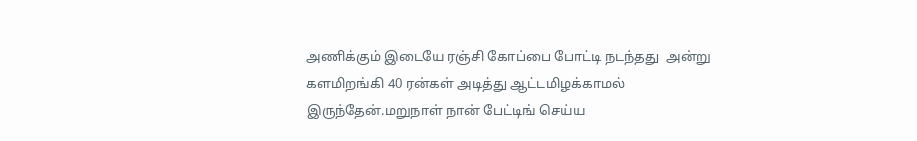அணிக்கும் இடையே ரஞ்சி கோப்பை போட்டி நடந்தது  அன்று களமிறங்கி 40 ரன்கள் அடித்து ஆட்டமிழக்காமல் இருந்தேன்.மறுநாள் நான் பேட்டிங் செய்ய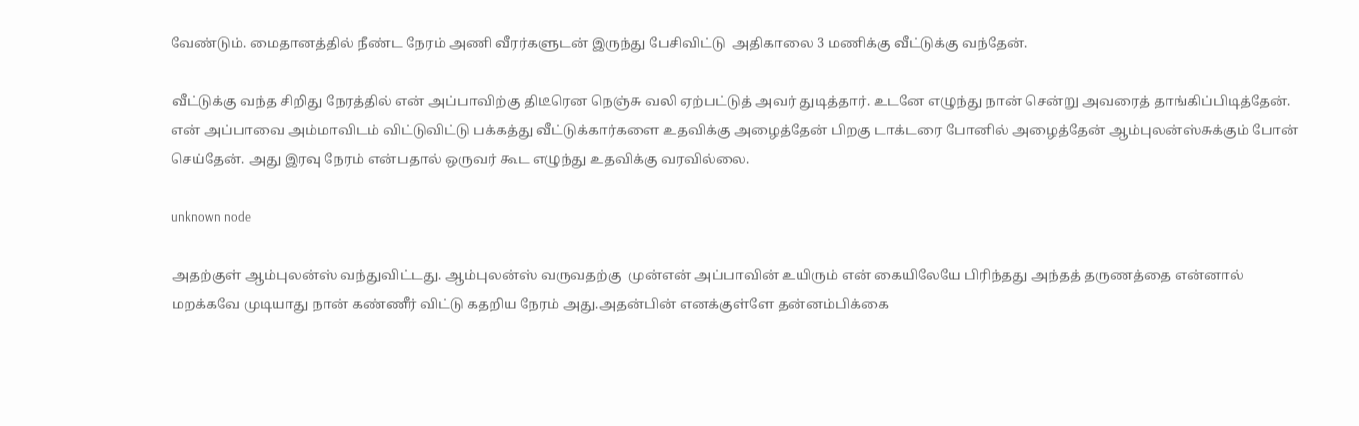வேண்டும். மைதானத்தில் நீண்ட நேரம் அணி வீரர்களுடன் இருந்து பேசிவிட்டு  அதிகாலை 3 மணிக்கு வீட்டுக்கு வந்தேன்.

வீட்டுக்கு வந்த சிறிது நேரத்தில் என் அப்பாவிற்கு திடீரென நெஞ்சு வலி ஏற்பட்டுத் அவர் துடித்தார். உடனே எழுந்து நான் சென்று அவரைத் தாங்கிப்பிடித்தேன். என் அப்பாவை அம்மாவிடம் விட்டுவிட்டு பக்கத்து வீட்டுக்கார்களை உதவிக்கு அழைத்தேன் பிறகு டாக்டரை போனில் அழைத்தேன் ஆம்புலன்ஸ்சுக்கும் போன் செய்தேன். அது இரவு நேரம் என்பதால் ஒருவர் கூட எழுந்து உதவிக்கு வரவில்லை.

unknown node

அதற்குள் ஆம்புலன்ஸ் வந்துவிட்டது. ஆம்புலன்ஸ் வருவதற்கு  முன்என் அப்பாவின் உயிரும் என் கையிலேயே பிரிந்தது அந்தத் தருணத்தை என்னால் மறக்கவே முடியாது நான் கண்ணீர் விட்டு கதறிய நேரம் அது.அதன்பின் எனக்குள்ளே தன்னம்பிக்கை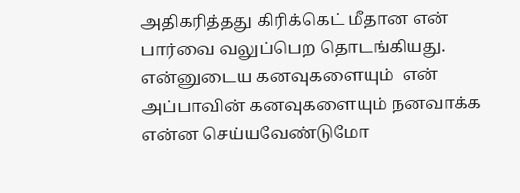அதிகரித்தது கிரிக்கெட் மீதான என் பார்வை வலுப்பெற தொடங்கியது. என்னுடைய கனவுகளையும்  என் அப்பாவின் கனவுகளையும் நனவாக்க என்ன செய்யவேண்டுமோ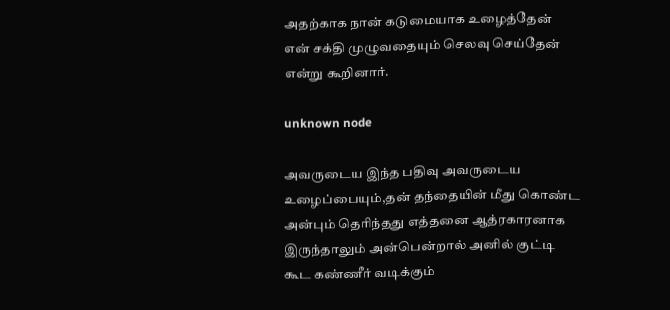அதற்காக நான் கடுமையாக உழைத்தேன் என் சக்தி முழுவதையும் செலவு செய்தேன் என்று கூறினார்.

unknown node

அவருடைய இந்த பதிவு அவருடைய உழைப்பையும்,தன் தந்தையின் மீது கொண்ட அன்பும் தெரிந்தது எத்தனை ஆத்ரகாரனாக இருந்தாலும் அன்பென்றால் அனில் குட்டி கூட கண்ணீர் வடிக்கும்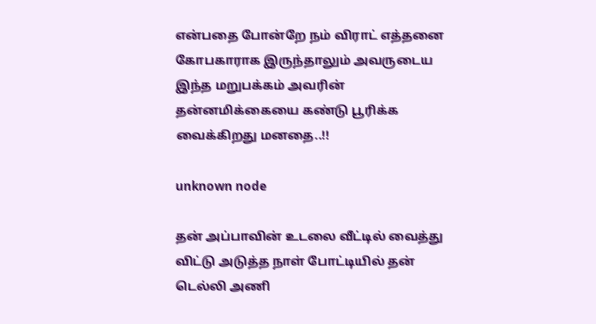என்பதை போன்றே நம் விராட் எத்தனை கோபகாராக இருந்தாலும் அவருடைய இந்த மறுபக்கம் அவரின் தன்னமிக்கையை கண்டு பூரிக்க வைக்கிறது மனதை..!!

unknown node

தன் அப்பாவின் உடலை வீட்டில் வைத்து விட்டு அடுத்த நாள் போட்டியில் தன் டெல்லி அணி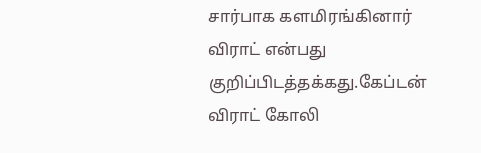சார்பாக களமிரங்கினார் விராட் என்பது குறிப்பிடத்தக்கது.கேப்டன் விராட் கோலி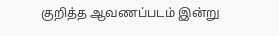குறித்த ஆவணப்படம் இன்று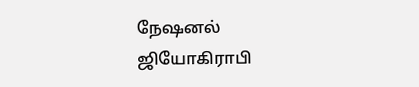நேஷனல் ஜியோகிராபி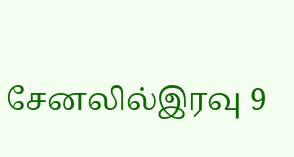சேனலில்இரவு 9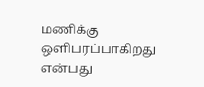மணிக்கு ஒளிபரப்பாகிறது என்பது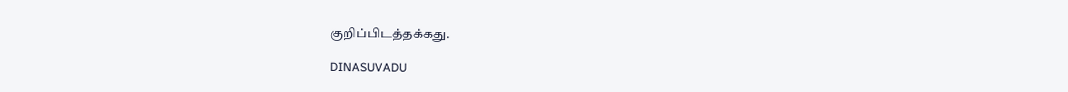குறிப்பிடத்தக்கது.

DINASUVADU